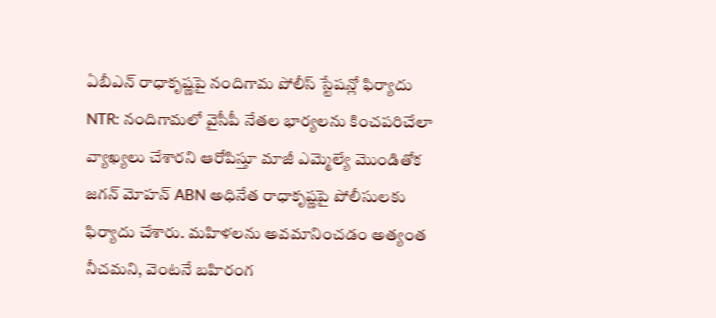ఏబీఎన్ రాధాకృష్ణపై నందిగామ పోలీస్ స్టేషన్లో ఫిర్యాదు
NTR: నందిగామలో వైసీపీ నేతల భార్యలను కించపరిచేలా వ్యాఖ్యలు చేశారని ఆరోపిస్తూ మాజీ ఎమ్మెల్యే మొండితోక జగన్ మోహన్ ABN అధినేత రాధాకృష్ణపై పోలీసులకు ఫిర్యాదు చేశారు. మహిళలను అవమానించడం అత్యంత నీచమని, వెంటనే బహిరంగ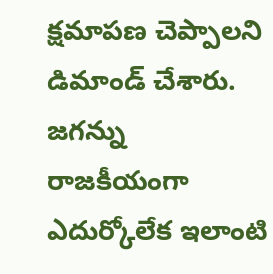క్షమాపణ చెప్పాలని డిమాండ్ చేశారు. జగన్ను రాజకీయంగా ఎదుర్కోలేక ఇలాంటి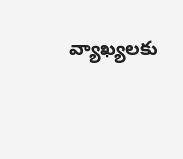వ్యాఖ్యలకు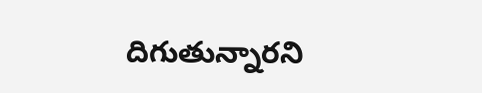దిగుతున్నారని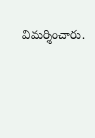విమర్శించారు.